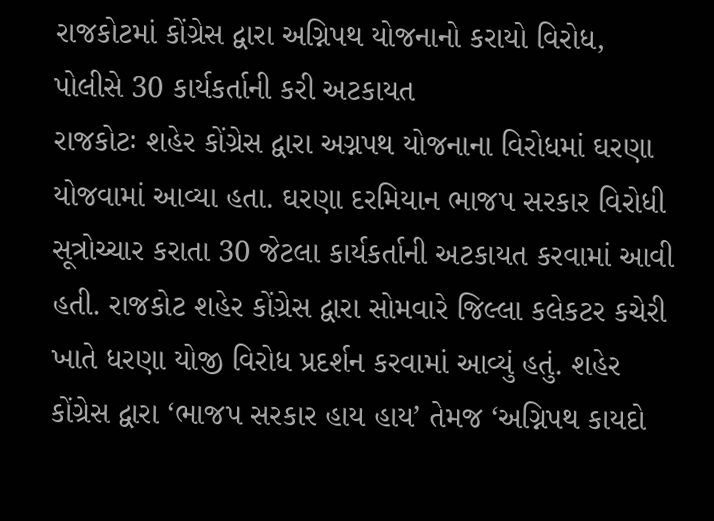રાજકોટમાં કોંગ્રેસ દ્વારા અગ્નિપથ યોજનાનો કરાયો વિરોધ, પોલીસે 30 કાર્યકર્તાની કરી અટકાયત
રાજકોટઃ શહેર કોંગ્રેસ દ્વારા અગ્નપથ યોજનાના વિરોધમાં ઘરણા યોજવામાં આવ્યા હતા. ઘરણા દરમિયાન ભાજપ સરકાર વિરોધી સૂત્રોચ્ચાર કરાતા 30 જેટલા કાર્યકર્તાની અટકાયત કરવામાં આવી હતી. રાજકોટ શહેર કોંગ્રેસ દ્વારા સોમવારે જિલ્લા કલેકટર કચેરી ખાતે ધરણા યોજી વિરોધ પ્રદર્શન કરવામાં આવ્યું હતું. શહેર કોંગ્રેસ દ્વારા ‘ભાજપ સરકાર હાય હાય’ તેમજ ‘અગ્નિપથ કાયદો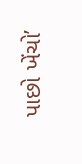પાછો ખેંચો’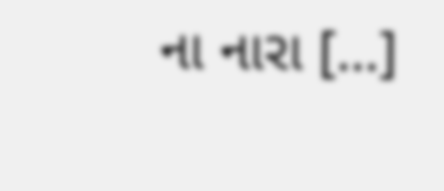ના નારા […]